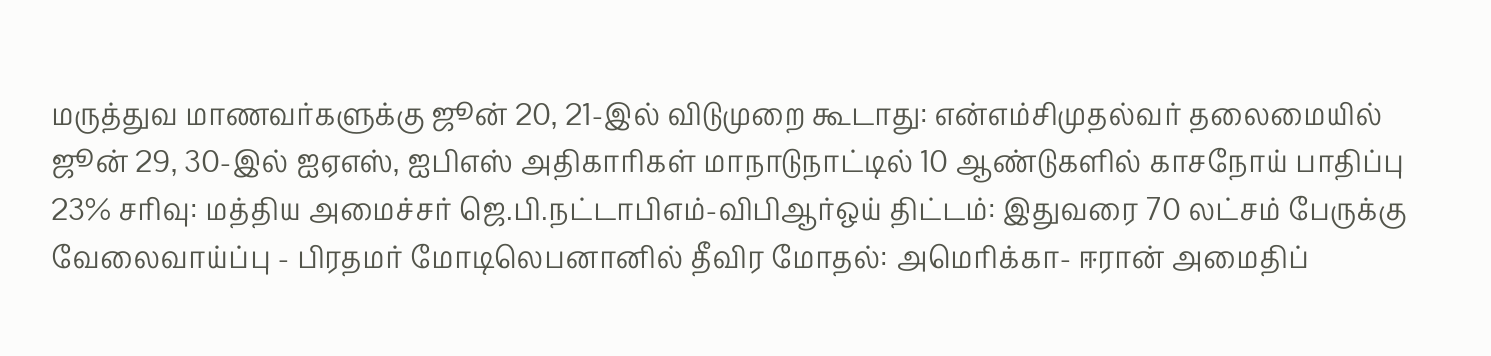மருத்துவ மாணவர்களுக்கு ஜூன் 20, 21-இல் விடுமுறை கூடாது: என்எம்சிமுதல்வர் தலைமையில் ஜூன் 29, 30-இல் ஐஏஎஸ், ஐபிஎஸ் அதிகாரிகள் மாநாடுநாட்டில் 10 ஆண்டுகளில் காசநோய் பாதிப்பு 23% சரிவு: மத்திய அமைச்சர் ஜெ.பி.நட்டாபிஎம்-விபிஆர்ஒய் திட்டம்: இதுவரை 70 லட்சம் பேருக்கு வேலைவாய்ப்பு - பிரதமர் மோடிலெபனானில் தீவிர மோதல்: அமெரிக்கா- ஈரான் அமைதிப்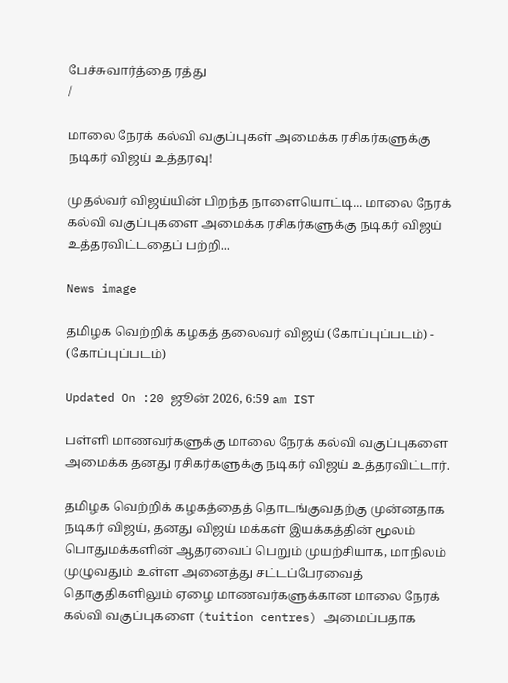பேச்சுவார்த்தை ரத்து
/

மாலை நேரக் கல்வி வகுப்புகள் அமைக்க ரசிகர்களுக்கு நடிகர் விஜய் உத்தரவு!

முதல்வர் விஜய்யின் பிறந்த நாளையொட்டி... மாலை நேரக் கல்வி வகுப்புகளை அமைக்க ரசிகர்களுக்கு நடிகர் விஜய் உத்தரவிட்டதைப் பற்றி...

News image

தமிழக வெற்றிக் கழகத் தலைவர் விஜய் (கோப்புப்படம்) - (கோப்புப்படம்)

Updated On :20 ஜூன் 2026, 6:59 am IST

பள்ளி மாணவர்களுக்கு மாலை நேரக் கல்வி வகுப்புகளை அமைக்க தனது ரசிகர்களுக்கு நடிகர் விஜய் உத்தரவிட்டார்.

தமிழக வெற்றிக் கழகத்தைத் தொடங்குவதற்கு முன்னதாக நடிகர் விஜய், தனது விஜய் மக்கள் இயக்கத்தின் மூலம் பொதுமக்களின் ஆதரவைப் பெறும் முயற்சியாக, மாநிலம் முழுவதும் உள்ள அனைத்து சட்டப்பேரவைத் தொகுதிகளிலும் ஏழை மாணவர்களுக்கான மாலை நேரக் கல்வி வகுப்புகளை (tuition centres) அமைப்பதாக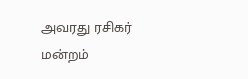அவரது ரசிகர் மன்றம்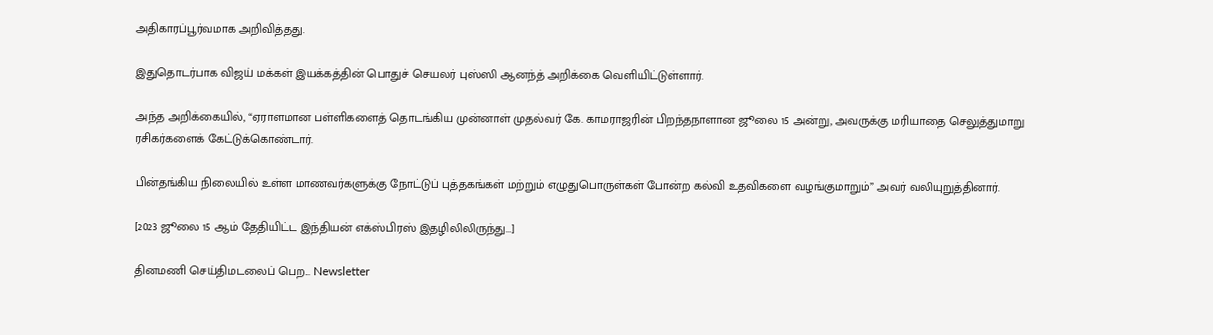அதிகாரப்பூர்வமாக அறிவித்தது.

இதுதொடர்பாக விஜய் மக்கள் இயக்கத்தின் பொதுச் செயலர் புஸ்ஸி ஆனந்த் அறிக்கை வெளியிட்டுள்ளார்.

அந்த அறிக்கையில், “ஏராளமான பள்ளிகளைத் தொடங்கிய முன்னாள் முதல்வர் கே. காமராஜரின் பிறந்தநாளான ஜூலை 15 அன்று, அவருக்கு மரியாதை செலுத்துமாறு ரசிகர்களைக் கேட்டுக்கொண்டார்.

பின்தங்கிய நிலையில் உள்ள மாணவர்களுக்கு நோட்டுப் புத்தகங்கள் மற்றும் எழுதுபொருள்கள் போன்ற கல்வி உதவிகளை வழங்குமாறும்” அவர் வலியுறுத்தினார்.

[2023 ஜூலை 15 ஆம் தேதியிட்ட இந்தியன் எக்ஸ்பிரஸ் இதழிலிலிருந்து...]

தினமணி செய்திமடலைப் பெற... Newsletter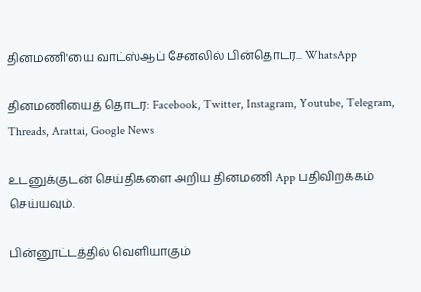தினமணி'யை வாட்ஸ்ஆப் சேனலில் பின்தொடர... WhatsApp

தினமணியைத் தொடர: Facebook, Twitter, Instagram, Youtube, Telegram, Threads, Arattai, Google News

உடனுக்குடன் செய்திகளை அறிய தினமணி App பதிவிறக்கம் செய்யவும்.

பின்னூட்டத்தில் வெளியாகும்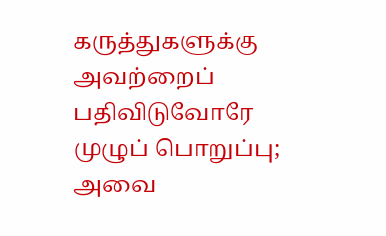கருத்துகளுக்கு அவற்றைப் பதிவிடுவோரே முழுப் பொறுப்பு; அவை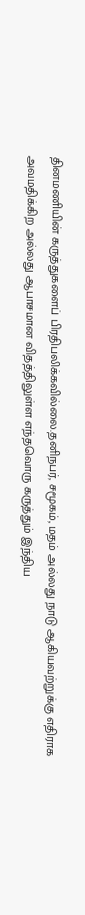தினமணியின் கருத்துகளைப் பிரதிபலிக்கவில்லை.தனிநபர், சமூகம், மதம் அல்லது நாடு ஆகியவற்றுக்கு எதிராக அவமதிக்கிற அல்லது ஆபாசமான விதத்திலுள்ள எந்தவொரு கருத்தும் இந்திய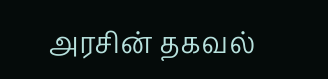அரசின் தகவல்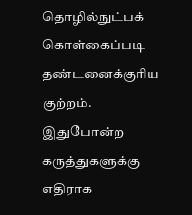தொழில்நுட்பக் கொள்கைப்படி தண்டனைக்குரிய குற்றம். இதுபோன்ற கருத்துகளுக்கு எதிராக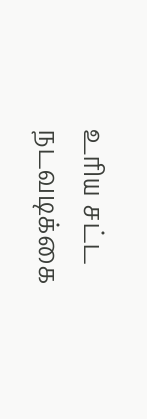உரிய சட்ட நடவடிக்கை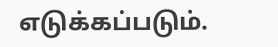எடுக்கப்படும்.